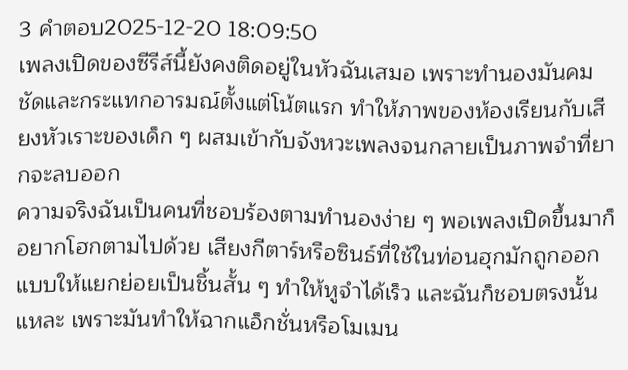3 คำตอบ2025-12-20 18:09:50
เพลงเปิดของซีรีส์นี้ยังคงติดอยู่ในหัวฉันเสมอ เพราะทำนองมันคมชัดและกระแทกอารมณ์ตั้งแต่โน้ตแรก ทำให้ภาพของห้องเรียนกับเสียงหัวเราะของเด็ก ๆ ผสมเข้ากับจังหวะเพลงจนกลายเป็นภาพจำที่ยากจะลบออก
ความจริงฉันเป็นคนที่ชอบร้องตามทำนองง่าย ๆ พอเพลงเปิดขึ้นมาก็อยากโฮกตามไปด้วย เสียงกีตาร์หรือซินธ์ที่ใช้ในท่อนฮุกมักถูกออกแบบให้แยกย่อยเป็นชิ้นสั้น ๆ ทำให้หูจำได้เร็ว และฉันก็ชอบตรงนั้นแหละ เพราะมันทำให้ฉากแอ็กชั่นหรือโมเมน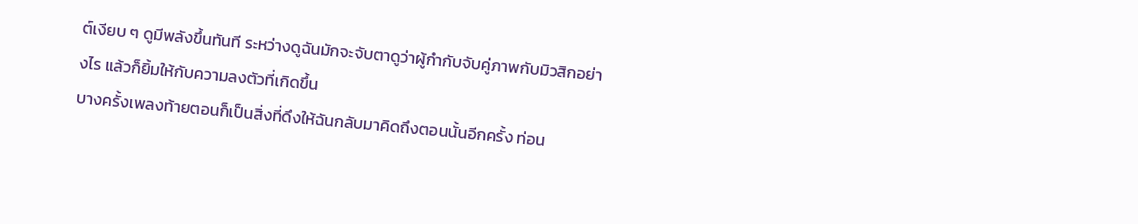ต์เงียบ ๆ ดูมีพลังขึ้นทันที ระหว่างดูฉันมักจะจับตาดูว่าผู้กำกับจับคู่ภาพกับมิวสิกอย่างไร แล้วก็ยิ้มให้กับความลงตัวที่เกิดขึ้น
บางครั้งเพลงท้ายตอนก็เป็นสิ่งที่ดึงให้ฉันกลับมาคิดถึงตอนนั้นอีกครั้ง ท่อน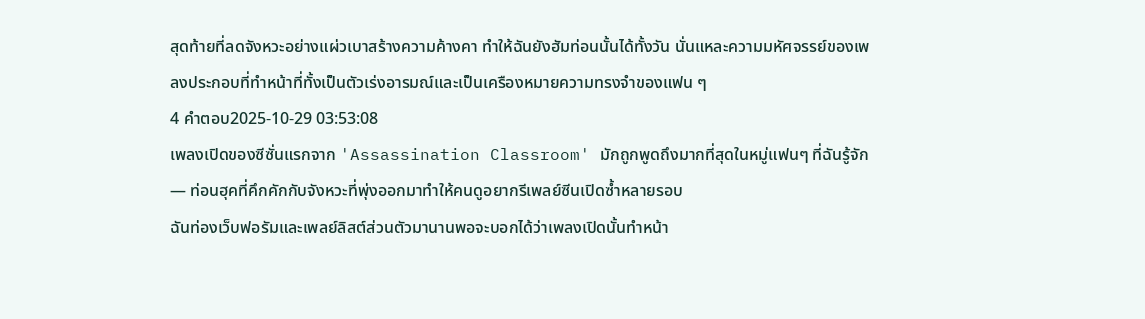สุดท้ายที่ลดจังหวะอย่างแผ่วเบาสร้างความค้างคา ทำให้ฉันยังฮัมท่อนนั้นได้ทั้งวัน นั่นแหละความมหัศจรรย์ของเพลงประกอบที่ทำหน้าที่ทั้งเป็นตัวเร่งอารมณ์และเป็นเครืองหมายความทรงจำของแฟน ๆ
4 คำตอบ2025-10-29 03:53:08
เพลงเปิดของซีซั่นแรกจาก 'Assassination Classroom' มักถูกพูดถึงมากที่สุดในหมู่แฟนๆ ที่ฉันรู้จัก — ท่อนฮุคที่คึกคักกับจังหวะที่พุ่งออกมาทำให้คนดูอยากรีเพลย์ซีนเปิดซ้ำหลายรอบ
ฉันท่องเว็บฟอรัมและเพลย์ลิสต์ส่วนตัวมานานพอจะบอกได้ว่าเพลงเปิดนั้นทำหน้า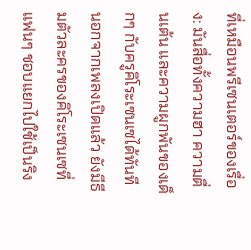ที่เหมือนพรีเซนเตอร์ของเรื่อง: มันสื่อทั้งความฮา ความตื่นเต้น และความผูกพันของเด็กๆ กับครูคิโระเซนเซได้ทันที นอกจากเพลงเปิดแล้ว ยังมีธีมตัวละครของคิโระเซนเซที่แฟนๆ ชอบแยกไปใช้เป็นริง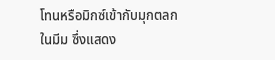โทนหรือมิกซ์เข้ากับมุกตลกในมีม ซึ่งแสดง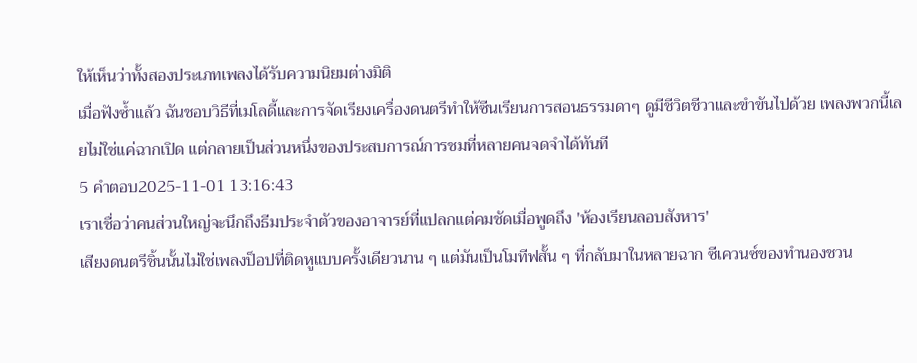ให้เห็นว่าทั้งสองประเภทเพลงได้รับความนิยมต่างมิติ
เมื่อฟังซ้ำแล้ว ฉันชอบวิธีที่เมโลดี้และการจัดเรียงเครื่องดนตรีทำให้ซีนเรียนการสอนธรรมดาๆ ดูมีชีวิตชีวาและขำขันไปด้วย เพลงพวกนี้เลยไม่ใช่แค่ฉากเปิด แต่กลายเป็นส่วนหนึ่งของประสบการณ์การชมที่หลายคนจดจำได้ทันที
5 คำตอบ2025-11-01 13:16:43
เราเชื่อว่าคนส่วนใหญ่จะนึกถึงธีมประจำตัวของอาจารย์ที่แปลกแต่คมชัดเมื่อพูดถึง 'ห้องเรียนลอบสังหาร'
เสียงดนตรีชิ้นนั้นไม่ใช่เพลงป็อปที่ติดหูแบบครั้งเดียวนาน ๆ แต่มันเป็นโมทีฟสั้น ๆ ที่กลับมาในหลายฉาก ซีเควนซ์ของทำนองชวน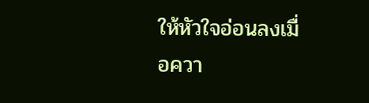ให้หัวใจอ่อนลงเมื่อควา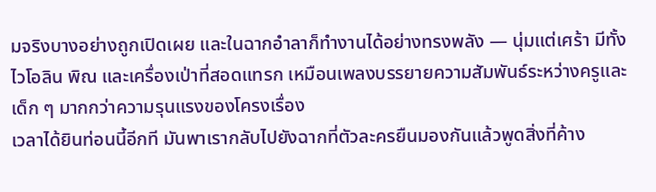มจริงบางอย่างถูกเปิดเผย และในฉากอำลาก็ทำงานได้อย่างทรงพลัง — นุ่มแต่เศร้า มีทั้งไวโอลิน พิณ และเครื่องเป่าที่สอดแทรก เหมือนเพลงบรรยายความสัมพันธ์ระหว่างครูและเด็ก ๆ มากกว่าความรุนแรงของโครงเรื่อง
เวลาได้ยินท่อนนี้อีกที มันพาเรากลับไปยังฉากที่ตัวละครยืนมองกันแล้วพูดสิ่งที่ค้าง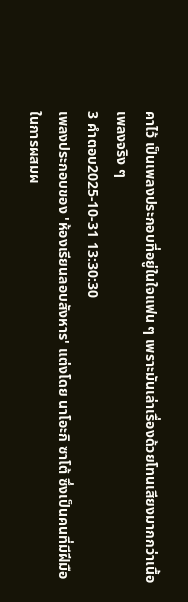คาไว้ เป็นเพลงประกอบที่อยู่ในใจแฟน ๆ เพราะมันเล่าเรื่องด้วยโทนเสียงมากกว่าเนื้อเพลงจริง ๆ
3 คำตอบ2025-10-31 13:30:30
เพลงประกอบของ 'ห้องเรียนลอบสังหาร' แต่งโดย นาโอะกิ ซาโต้ ซึ่งเป็นคนที่มีฝีมือในการผสมผ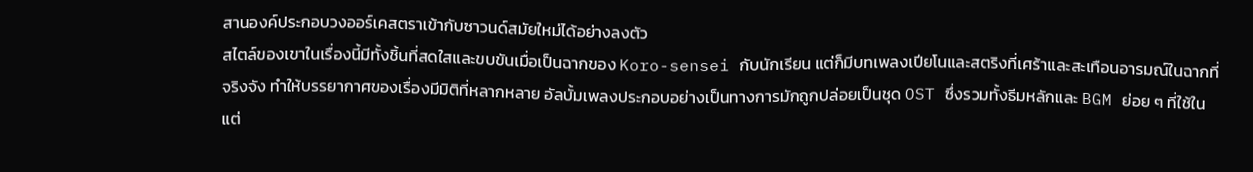สานองค์ประกอบวงออร์เคสตราเข้ากับซาวนด์สมัยใหม่ได้อย่างลงตัว
สไตล์ของเขาในเรื่องนี้มีทั้งชิ้นที่สดใสและขบขันเมื่อเป็นฉากของ Koro-sensei กับนักเรียน แต่ก็มีบทเพลงเปียโนและสตริงที่เศร้าและสะเทือนอารมณ์ในฉากที่จริงจัง ทำให้บรรยากาศของเรื่องมีมิติที่หลากหลาย อัลบั้มเพลงประกอบอย่างเป็นทางการมักถูกปล่อยเป็นชุด OST ซึ่งรวมทั้งธีมหลักและ BGM ย่อย ๆ ที่ใช้ในแต่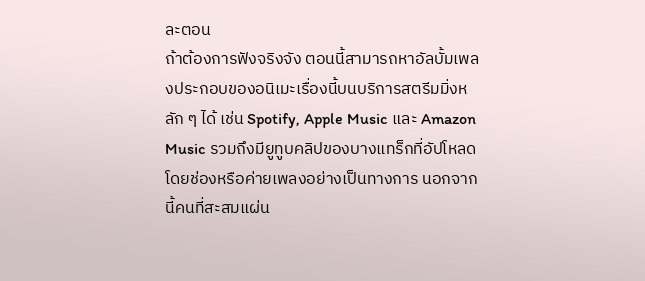ละตอน
ถ้าต้องการฟังจริงจัง ตอนนี้สามารถหาอัลบั้มเพลงประกอบของอนิเมะเรื่องนี้บนบริการสตรีมมิ่งหลัก ๆ ได้ เช่น Spotify, Apple Music และ Amazon Music รวมถึงมียูทูบคลิปของบางแทร็กที่อัปโหลดโดยช่องหรือค่ายเพลงอย่างเป็นทางการ นอกจากนี้คนที่สะสมแผ่น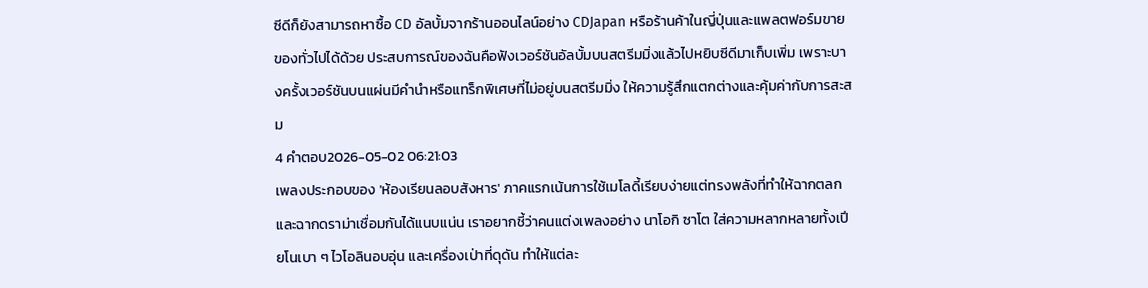ซีดีก็ยังสามารถหาซื้อ CD อัลบั้มจากร้านออนไลน์อย่าง CDJapan หรือร้านค้าในญี่ปุ่นและแพลตฟอร์มขายของทั่วไปได้ด้วย ประสบการณ์ของฉันคือฟังเวอร์ชันอัลบั้มบนสตรีมมิ่งแล้วไปหยิบซีดีมาเก็บเพิ่ม เพราะบางครั้งเวอร์ชันบนแผ่นมีคำนำหรือแทร็กพิเศษที่ไม่อยู่บนสตรีมมิ่ง ให้ความรู้สึกแตกต่างและคุ้มค่ากับการสะสม
4 คำตอบ2026-05-02 06:21:03
เพลงประกอบของ 'ห้องเรียนลอบสังหาร' ภาคแรกเน้นการใช้เมโลดี้เรียบง่ายแต่ทรงพลังที่ทำให้ฉากตลกและฉากดราม่าเชื่อมกันได้แนบแน่น เราอยากชี้ว่าคนแต่งเพลงอย่าง นาโอกิ ซาโต ใส่ความหลากหลายทั้งเปียโนเบา ๆ ไวโอลินอบอุ่น และเครื่องเป่าที่ดุดัน ทำให้แต่ละ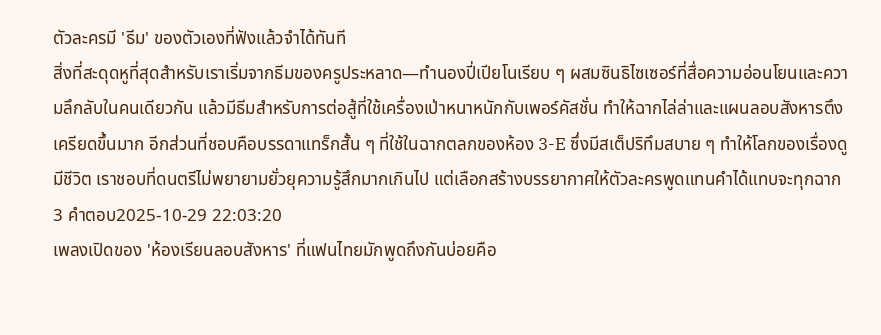ตัวละครมี 'ธีม' ของตัวเองที่ฟังแล้วจำได้ทันที
สิ่งที่สะดุดหูที่สุดสำหรับเราเริ่มจากธีมของครูประหลาด—ทำนองปี่เปียโนเรียบ ๆ ผสมซินธิไซเซอร์ที่สื่อความอ่อนโยนและความลึกลับในคนเดียวกัน แล้วมีธีมสำหรับการต่อสู้ที่ใช้เครื่องเป่าหนาหนักกับเพอร์คัสชั่น ทำให้ฉากไล่ล่าและแผนลอบสังหารตึงเครียดขึ้นมาก อีกส่วนที่ชอบคือบรรดาแทร็กสั้น ๆ ที่ใช้ในฉากตลกของห้อง 3-E ซึ่งมีสเต็ปริทึมสบาย ๆ ทำให้โลกของเรื่องดูมีชีวิต เราชอบที่ดนตรีไม่พยายามยั่วยุความรู้สึกมากเกินไป แต่เลือกสร้างบรรยากาศให้ตัวละครพูดแทนคำได้แทบจะทุกฉาก
3 คำตอบ2025-10-29 22:03:20
เพลงเปิดของ 'ห้องเรียนลอบสังหาร' ที่แฟนไทยมักพูดถึงกันบ่อยคือ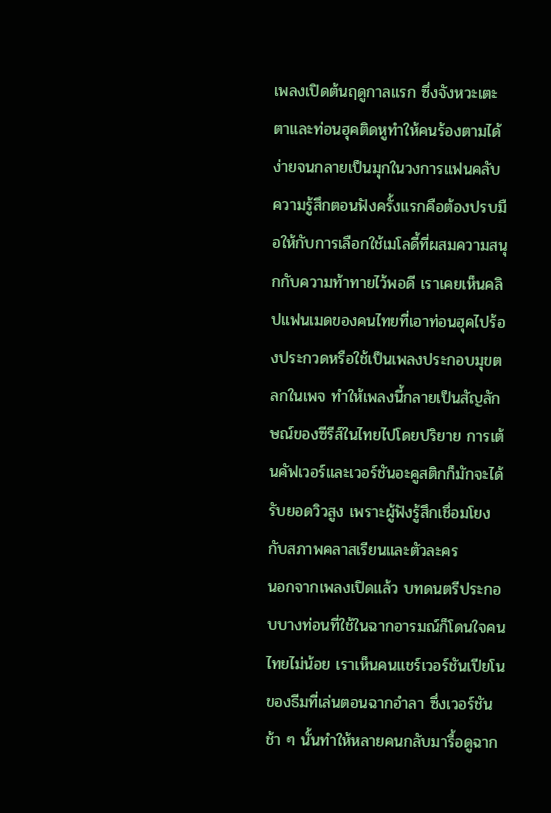เพลงเปิดต้นฤดูกาลแรก ซึ่งจังหวะเตะตาและท่อนฮุคติดหูทำให้คนร้องตามได้ง่ายจนกลายเป็นมุกในวงการแฟนคลับ
ความรู้สึกตอนฟังครั้งแรกคือต้องปรบมือให้กับการเลือกใช้เมโลดี้ที่ผสมความสนุกกับความท้าทายไว้พอดี เราเคยเห็นคลิปแฟนเมดของคนไทยที่เอาท่อนฮุคไปร้องประกวดหรือใช้เป็นเพลงประกอบมุขตลกในเพจ ทำให้เพลงนี้กลายเป็นสัญลักษณ์ของซีรีส์ในไทยไปโดยปริยาย การเต้นคัฟเวอร์และเวอร์ชันอะคูสติกก็มักจะได้รับยอดวิวสูง เพราะผู้ฟังรู้สึกเชื่อมโยงกับสภาพคลาสเรียนและตัวละคร
นอกจากเพลงเปิดแล้ว บทดนตรีประกอบบางท่อนที่ใช้ในฉากอารมณ์ก็โดนใจคนไทยไม่น้อย เราเห็นคนแชร์เวอร์ชันเปียโนของธีมที่เล่นตอนฉากอำลา ซึ่งเวอร์ชันช้า ๆ นั้นทำให้หลายคนกลับมารื้อดูฉาก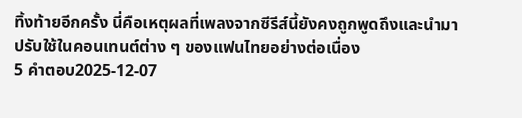ทิ้งท้ายอีกครั้ง นี่คือเหตุผลที่เพลงจากซีรีส์นี้ยังคงถูกพูดถึงและนำมาปรับใช้ในคอนเทนต์ต่าง ๆ ของแฟนไทยอย่างต่อเนื่อง
5 คำตอบ2025-12-07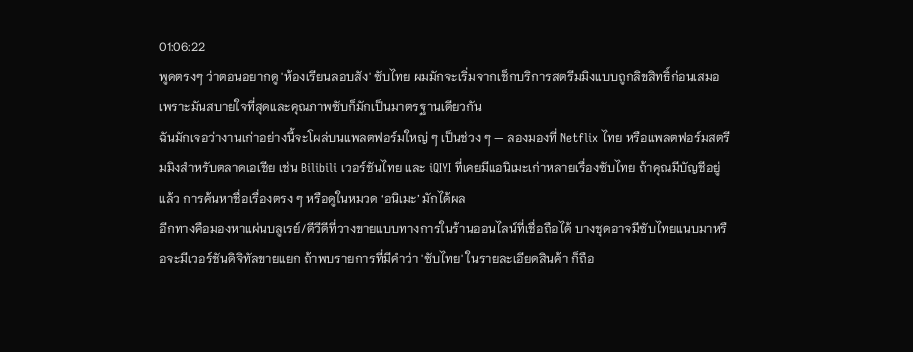01:06:22
พูดตรงๆ ว่าตอนอยากดู 'ห้องเรียนลอบสัง' ซับไทย ผมมักจะเริ่มจากเช็กบริการสตรีมมิงแบบถูกลิขสิทธิ์ก่อนเสมอ เพราะมันสบายใจที่สุดและคุณภาพซับก็มักเป็นมาตรฐานเดียวกัน
ฉันมักเจอว่างานเก่าอย่างนี้จะโผล่บนแพลตฟอร์มใหญ่ ๆ เป็นช่วง ๆ — ลองมองที่ Netflix ไทย หรือแพลตฟอร์มสตรีมมิงสำหรับตลาดเอเชีย เช่น Bilibili เวอร์ชันไทย และ iQIYI ที่เคยมีแอนิเมะเก่าหลายเรื่องซับไทย ถ้าคุณมีบัญชีอยู่แล้ว การค้นหาชื่อเรื่องตรง ๆ หรือดูในหมวด ‘อนิเมะ’ มักได้ผล
อีกทางคือมองหาแผ่นบลูเรย์/ดีวีดีที่วางขายแบบทางการในร้านออนไลน์ที่เชื่อถือได้ บางชุดอาจมีซับไทยแนบมาหรือจะมีเวอร์ชันดิจิทัลขายแยก ถ้าพบรายการที่มีคำว่า 'ซับไทย' ในรายละเอียดสินค้า ก็ถือ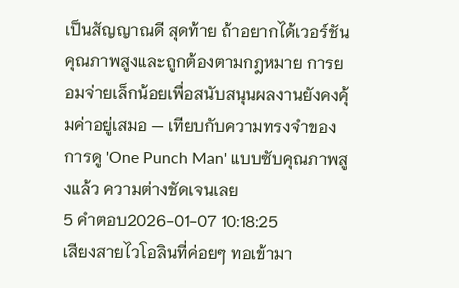เป็นสัญญาณดี สุดท้าย ถ้าอยากได้เวอร์ชันคุณภาพสูงและถูกต้องตามกฎหมาย การยอมจ่ายเล็กน้อยเพื่อสนับสนุนผลงานยังคงคุ้มค่าอยู่เสมอ — เทียบกับความทรงจำของการดู 'One Punch Man' แบบซับคุณภาพสูงแล้ว ความต่างชัดเจนเลย
5 คำตอบ2026-01-07 10:18:25
เสียงสายไวโอลินที่ค่อยๆ ทอเข้ามา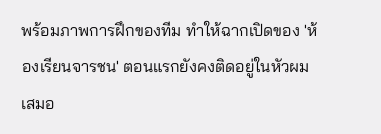พร้อมภาพการฝึกของทีม ทำให้ฉากเปิดของ 'ห้องเรียนจารชน' ตอนแรกยังคงติดอยู่ในหัวผมเสมอ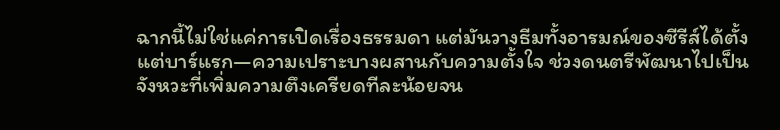ฉากนี้ไม่ใช่แค่การเปิดเรื่องธรรมดา แต่มันวางธีมทั้งอารมณ์ของซีรีส์ได้ตั้งแต่บาร์แรก—ความเปราะบางผสานกับความตั้งใจ ช่วงดนตรีพัฒนาไปเป็นจังหวะที่เพิ่มความตึงเครียดทีละน้อยจน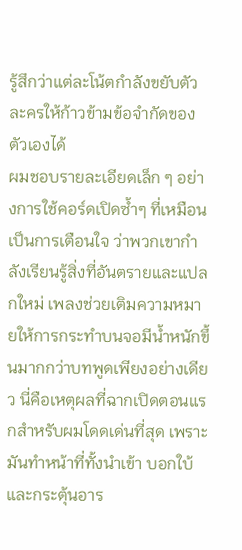รู้สึกว่าแต่ละโน้ตกำลังขยับตัวละครให้ก้าวข้ามข้อจำกัดของตัวเองได้
ผมชอบรายละเอียดเล็ก ๆ อย่างการใช้คอร์ดเปิดซ้ำๆ ที่เหมือนเป็นการเตือนใจ ว่าพวกเขากำลังเรียนรู้สิ่งที่อันตรายและแปลกใหม่ เพลงช่วยเติมความหมายให้การกระทำบนจอมีน้ำหนักขึ้นมากกว่าบทพูดเพียงอย่างเดียว นี่คือเหตุผลที่ฉากเปิดตอนแรกสำหรับผมโดดเด่นที่สุด เพราะมันทำหน้าที่ทั้งนำเข้า บอกใบ้ และกระตุ้นอาร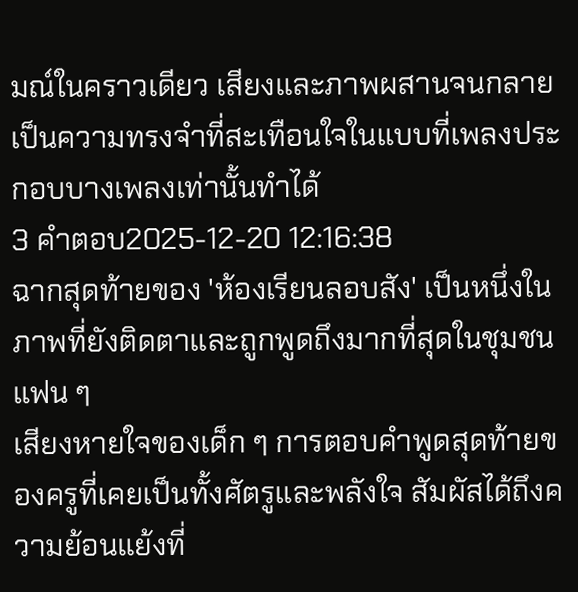มณ์ในคราวเดียว เสียงและภาพผสานจนกลายเป็นความทรงจำที่สะเทือนใจในแบบที่เพลงประกอบบางเพลงเท่านั้นทำได้
3 คำตอบ2025-12-20 12:16:38
ฉากสุดท้ายของ 'ห้องเรียนลอบสัง' เป็นหนึ่งในภาพที่ยังติดตาและถูกพูดถึงมากที่สุดในชุมชนแฟน ๆ
เสียงหายใจของเด็ก ๆ การตอบคำพูดสุดท้ายของครูที่เคยเป็นทั้งศัตรูและพลังใจ สัมผัสได้ถึงความย้อนแย้งที่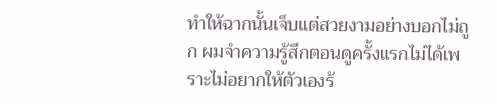ทำให้ฉากนั้นเจ็บแต่สวยงามอย่างบอกไม่ถูก ผมจำความรู้สึกตอนดูครั้งแรกไม่ได้เพราะไม่อยากให้ตัวเองร้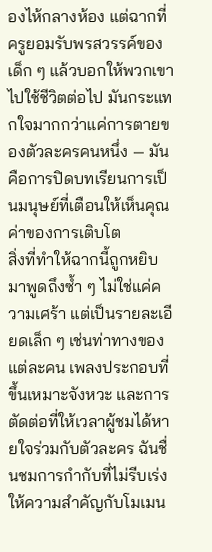องไห้กลางห้อง แต่ฉากที่ครูยอมรับพรสวรรค์ของเด็ก ๆ แล้วบอกให้พวกเขาไปใช้ชีวิตต่อไป มันกระแทกใจมากกว่าแค่การตายของตัวละครคนหนึ่ง — มันคือการปิดบทเรียนการเป็นมนุษย์ที่เตือนให้เห็นคุณค่าของการเติบโต
สิ่งที่ทำให้ฉากนี้ถูกหยิบมาพูดถึงซ้ำ ๆ ไม่ใช่แค่ความเศร้า แต่เป็นรายละเอียดเล็ก ๆ เช่นท่าทางของแต่ละคน เพลงประกอบที่ขึ้นเหมาะจังหวะ และการตัดต่อที่ให้เวลาผู้ชมได้หายใจร่วมกับตัวละคร ฉันชื่นชมการกำกับที่ไม่รีบเร่ง ให้ความสำคัญกับโมเมน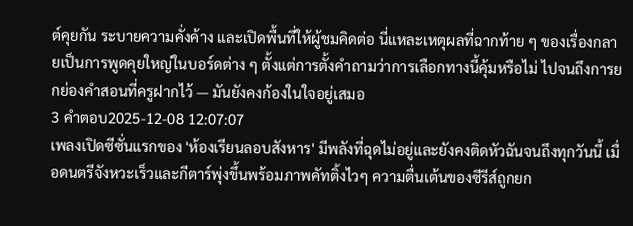ต์คุยกัน ระบายความคั่งค้าง และเปิดพื้นที่ให้ผู้ชมคิดต่อ นี่แหละเหตุผลที่ฉากท้าย ๆ ของเรื่องกลายเป็นการพูดคุยใหญ่ในบอร์ดต่าง ๆ ตั้งแต่การตั้งคำถามว่าการเลือกทางนี้คุ้มหรือไม่ ไปจนถึงการยกย่องคำสอนที่ครูฝากไว้ — มันยังคงก้องในใจอยู่เสมอ
3 คำตอบ2025-12-08 12:07:07
เพลงเปิดซีซั่นแรกของ 'ห้องเรียนลอบสังหาร' มีพลังที่ฉุดไม่อยู่และยังคงติดหัวฉันจนถึงทุกวันนี้ เมื่อดนตรีจังหวะเร็วและกีตาร์พุ่งขึ้นพร้อมภาพคัทติ้งไวๆ ความตื่นเต้นของซีรีส์ถูกยก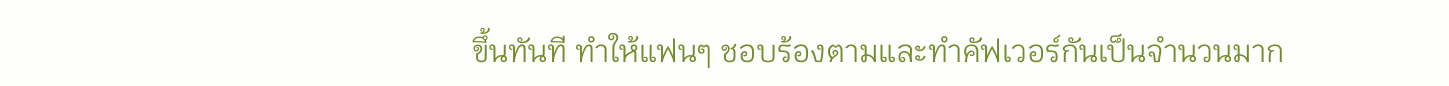ขึ้นทันที ทำให้แฟนๆ ชอบร้องตามและทำคัฟเวอร์กันเป็นจำนวนมาก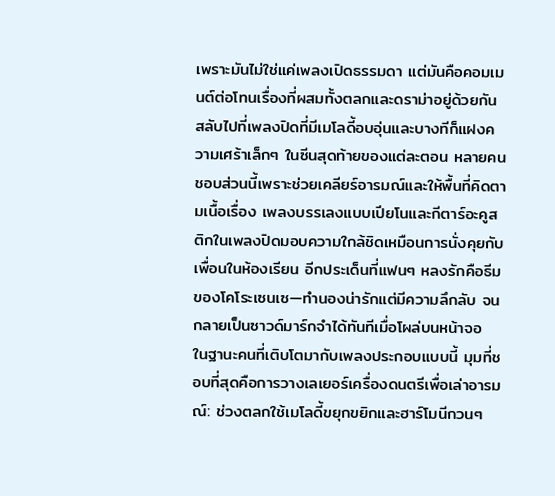เพราะมันไม่ใช่แค่เพลงเปิดธรรมดา แต่มันคือคอมเมนต์ต่อโทนเรื่องที่ผสมทั้งตลกและดราม่าอยู่ด้วยกัน
สลับไปที่เพลงปิดที่มีเมโลดี้อบอุ่นและบางทีก็แฝงความเศร้าเล็กๆ ในซีนสุดท้ายของแต่ละตอน หลายคนชอบส่วนนี้เพราะช่วยเคลียร์อารมณ์และให้พื้นที่คิดตามเนื้อเรื่อง เพลงบรรเลงแบบเปียโนและกีตาร์อะคูสติกในเพลงปิดมอบความใกล้ชิดเหมือนการนั่งคุยกับเพื่อนในห้องเรียน อีกประเด็นที่แฟนๆ หลงรักคือธีมของโคโระเซนเซ—ทำนองน่ารักแต่มีความลึกลับ จนกลายเป็นซาวด์มาร์กจำได้ทันทีเมื่อโผล่บนหน้าจอ
ในฐานะคนที่เติบโตมากับเพลงประกอบแบบนี้ มุมที่ชอบที่สุดคือการวางเลเยอร์เครื่องดนตรีเพื่อเล่าอารมณ์: ช่วงตลกใช้เมโลดี้ขยุกขยิกและฮาร์โมนีกวนๆ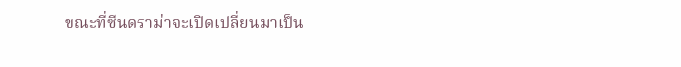ขณะที่ซีนดราม่าจะเปิดเปลี่ยนมาเป็น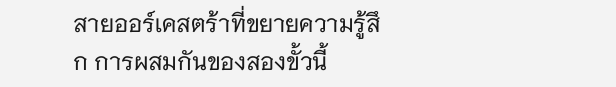สายออร์เคสตร้าที่ขยายความรู้สึก การผสมกันของสองขั้วนี้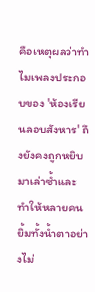คือเหตุผลว่าทำไมเพลงประกอบของ 'ห้องเรียนลอบสังหาร' ถึงยังคงถูกหยิบมาเล่าซ้ำและทำให้หลายคนยิ้มทั้งน้ำตาอย่างไม่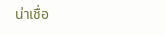น่าเชื่อ